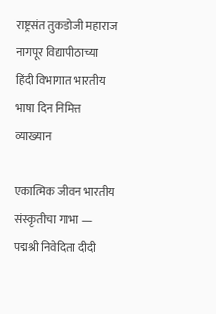राष्ट्रसंत तुकडोजी महाराज नागपूर विद्यापीठाच्या हिंदी विभागात भारतीय भाषा दिन निमित्त व्याख्यान

एकात्मिक जीवन भारतीय संस्कृतीचा गाभा — पद्मश्री निवेदिता दीदी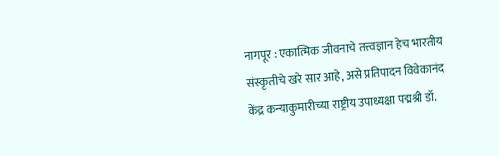नागपूर : एकात्मिक जीवनाचे तत्त्वज्ञान हेच भारतीय संस्कृतीचे खरे सार आहे, असे प्रतिपादन विवेकानंद केंद्र कन्याकुमारीच्या राष्ट्रीय उपाध्यक्षा पद्मश्री डॉ.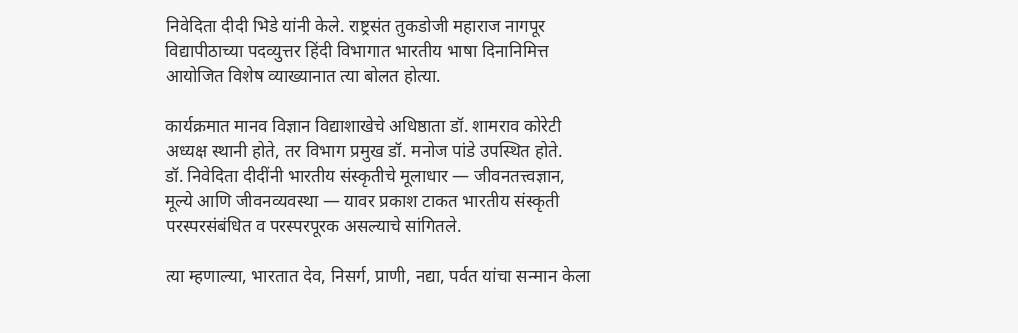निवेदिता दीदी भिडे यांनी केले. राष्ट्रसंत तुकडोजी महाराज नागपूर विद्यापीठाच्या पदव्युत्तर हिंदी विभागात भारतीय भाषा दिनानिमित्त आयोजित विशेष व्याख्यानात त्या बोलत होत्या.

कार्यक्रमात मानव विज्ञान विद्याशाखेचे अधिष्ठाता डॉ. शामराव कोरेटी अध्यक्ष स्थानी होते, तर विभाग प्रमुख डॉ. मनोज पांडे उपस्थित होते.
डॉ. निवेदिता दीदींनी भारतीय संस्कृतीचे मूलाधार — जीवनतत्त्वज्ञान, मूल्ये आणि जीवनव्यवस्था — यावर प्रकाश टाकत भारतीय संस्कृती परस्परसंबंधित व परस्परपूरक असल्याचे सांगितले.

त्या म्हणाल्या, भारतात देव, निसर्ग, प्राणी, नद्या, पर्वत यांचा सन्मान केला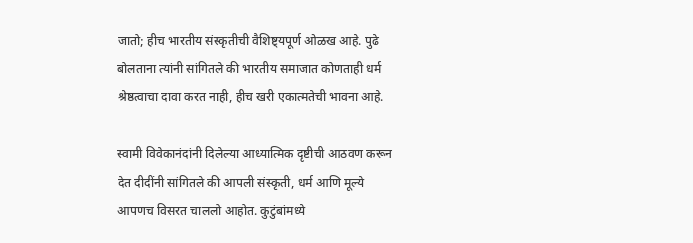जातो; हीच भारतीय संस्कृतीची वैशिष्ट्यपूर्ण ओळख आहे. पुढे बोलताना त्यांनी सांगितले की भारतीय समाजात कोणताही धर्म श्रेष्ठत्वाचा दावा करत नाही, हीच खरी एकात्मतेची भावना आहे.

स्वामी विवेकानंदांनी दिलेल्या आध्यात्मिक दृष्टीची आठवण करून देत दीदींनी सांगितले की आपली संस्कृती, धर्म आणि मूल्ये आपणच विसरत चाललो आहोत. कुटुंबांमध्ये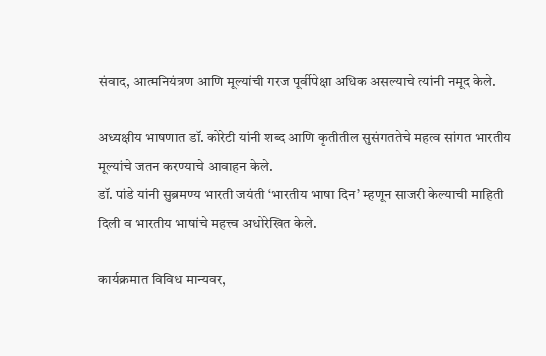संवाद, आत्मनियंत्रण आणि मूल्यांची गरज पूर्वीपेक्षा अधिक असल्याचे त्यांनी नमूद केले.

अध्यक्षीय भाषणात डॉ. कोरेटी यांनी शब्द आणि कृतीतील सुसंगततेचे महत्व सांगत भारतीय मूल्यांचे जतन करण्याचे आवाहन केले.
डॉ. पांडे यांनी सुब्रमण्य भारती जयंती ‘भारतीय भाषा दिन’ म्हणून साजरी केल्याची माहिती दिली व भारतीय भाषांचे महत्त्व अधोरेखित केले.

कार्यक्रमात विविध मान्यवर,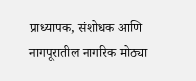प्राध्यापक, संशोधक आणि नागपूरातील नागरिक मोठ्या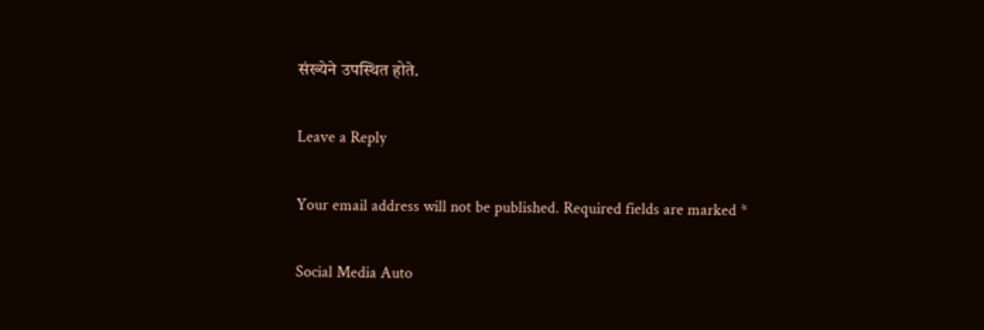संख्येने उपस्थित होते.

Leave a Reply

Your email address will not be published. Required fields are marked *

Social Media Auto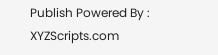Publish Powered By : XYZScripts.com